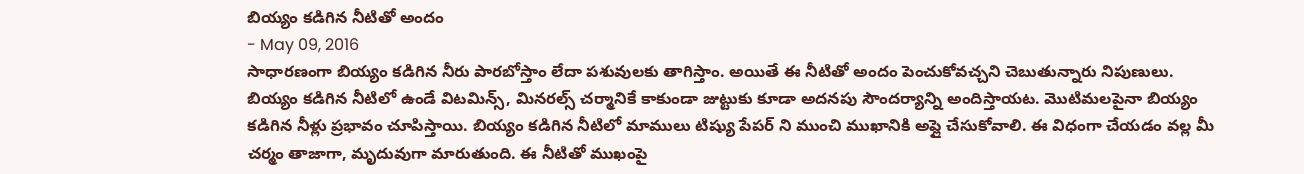బియ్యం కడిగిన నీటితో అందం
- May 09, 2016
సాధారణంగా బియ్యం కడిగిన నీరు పారబోస్తాం లేదా పశువులకు తాగిస్తాం. అయితే ఈ నీటితో అందం పెంచుకోవచ్చని చెబుతున్నారు నిపుణులు. బియ్యం కడిగిన నీటిలో ఉండే విటమిన్స్, మినరల్స్ చర్మానికే కాకుండా జుట్టుకు కూడా అదనపు సౌందర్యాన్ని అందిస్తాయట. మొటిమలపైనా బియ్యం కడిగిన నీళ్లు ప్రభావం చూపిస్తాయి. బియ్యం కడిగిన నీటిలో మాములు టిష్యు పేపర్ ని ముంచి ముఖానికి అప్లై చేసుకోవాలి. ఈ విధంగా చేయడం వల్ల మీ చర్మం తాజాగా, మృదువుగా మారుతుంది. ఈ నీటితో ముఖంపై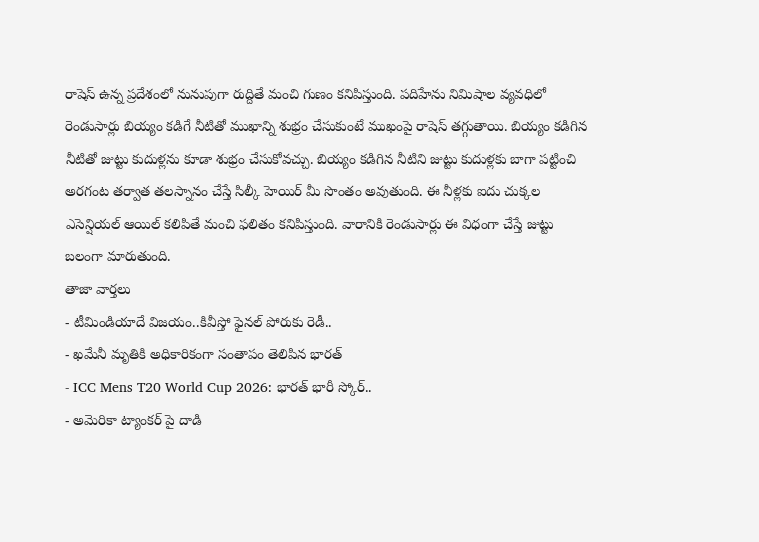రాషెస్ ఉన్న ప్రదేశంలో నునుపుగా రుద్దితే మంచి గుణం కనిపిస్తుంది. పదిహేను నిమిషాల వ్యవధిలో రెండుసార్లు బియ్యం కడిగే నీటితో ముఖాన్ని శుభ్రం చేసుకుంటే ముఖంపై రాషెస్ తగ్గుతాయి. బియ్యం కడిగిన నీటితో జుట్టు కుదుళ్లను కూడా శుభ్రం చేసుకోవచ్చు. బియ్యం కడిగిన నీటిని జుట్టు కుదుళ్లకు బాగా పట్టించి అరగంట తర్వాత తలస్నానం చేస్తే సిల్కీ హెయిర్ మీ సొంతం అవుతుంది. ఈ నీళ్లకు ఐదు చుక్కల ఎసెన్షియల్ ఆయిల్ కలిపితే మంచి ఫలితం కనిపిస్తుంది. వారానికి రెండుసార్లు ఈ విధంగా చేస్తే జుట్టు బలంగా మారుతుంది.
తాజా వార్తలు
- టీమిండియాదే విజయం..కివీస్తో ఫైనల్ పోరుకు రెడీ..
- ఖమేనీ మృతికి అధికారికంగా సంతాపం తెలిపిన భారత్
- ICC Mens T20 World Cup 2026: భారత్ భారీ స్కోర్..
- అమెరికా ట్యాంకర్ పై దాడి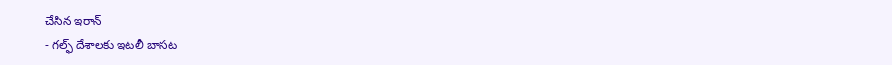చేసిన ఇరాన్
- గల్ఫ్ దేశాలకు ఇటలీ బాసట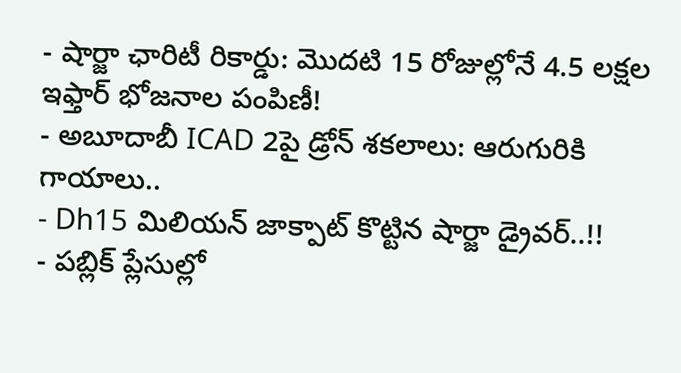- షార్జా ఛారిటీ రికార్డు: మొదటి 15 రోజుల్లోనే 4.5 లక్షల ఇఫ్తార్ భోజనాల పంపిణీ!
- అబూదాబీ ICAD 2పై డ్రోన్ శకలాలు: ఆరుగురికి గాయాలు..
- Dh15 మిలియన్ జాక్పాట్ కొట్టిన షార్జా డ్రైవర్..!!
- పబ్లిక్ ప్లేసుల్లో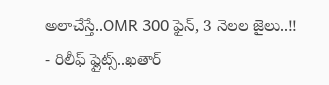అలాచేస్తే..OMR 300 ఫైన్, 3 నెలల జైలు..!!
- రిలీఫ్ ఫ్లైట్స్..ఖతార్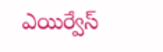ఎయిర్వేస్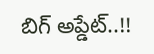బిగ్ అప్డేట్..!!